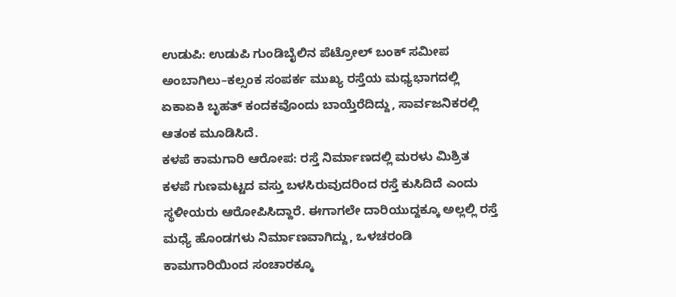ಉಡುಪಿ: ಉಡುಪಿ ಗುಂಡಿಬೈಲಿನ ಪೆಟ್ರೋಲ್ ಬಂಕ್ ಸಮೀಪ ಅಂಬಾಗಿಲು–ಕಲ್ಸಂಕ ಸಂಪರ್ಕ ಮುಖ್ಯ ರಸ್ತೆಯ ಮಧ್ಯಭಾಗದಲ್ಲಿ ಏಕಾಏಕಿ ಬೃಹತ್ ಕಂದಕವೊಂದು ಬಾಯ್ತೆರೆದಿದ್ದು, ಸಾರ್ವಜನಿಕರಲ್ಲಿ ಆತಂಕ ಮೂಡಿಸಿದೆ.
ಕಳಪೆ ಕಾಮಗಾರಿ ಆರೋಪ: ರಸ್ತೆ ನಿರ್ಮಾಣದಲ್ಲಿ ಮರಳು ಮಿಶ್ರಿತ ಕಳಪೆ ಗುಣಮಟ್ಟದ ವಸ್ತು ಬಳಸಿರುವುದರಿಂದ ರಸ್ತೆ ಕುಸಿದಿದೆ ಎಂದು ಸ್ಥಳೀಯರು ಆರೋಪಿಸಿದ್ದಾರೆ. ಈಗಾಗಲೇ ದಾರಿಯುದ್ದಕ್ಕೂ ಅಲ್ಲಲ್ಲಿ ರಸ್ತೆ ಮಧ್ಯೆ ಹೊಂಡಗಳು ನಿರ್ಮಾಣವಾಗಿದ್ದು, ಒಳಚರಂಡಿ ಕಾಮಗಾರಿಯಿಂದ ಸಂಚಾರಕ್ಕೂ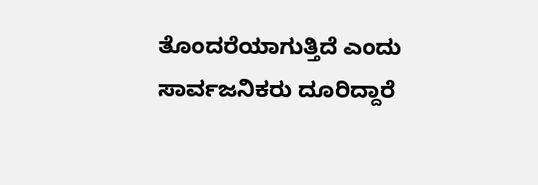ತೊಂದರೆಯಾಗುತ್ತಿದೆ ಎಂದು ಸಾರ್ವಜನಿಕರು ದೂರಿದ್ದಾರೆ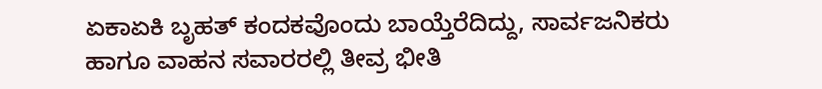ಏಕಾಏಕಿ ಬೃಹತ್ ಕಂದಕವೊಂದು ಬಾಯ್ತೆರೆದಿದ್ದು, ಸಾರ್ವಜನಿಕರು ಹಾಗೂ ವಾಹನ ಸವಾರರಲ್ಲಿ ತೀವ್ರ ಭೀತಿ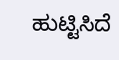ಹುಟ್ಟಿಸಿದೆ